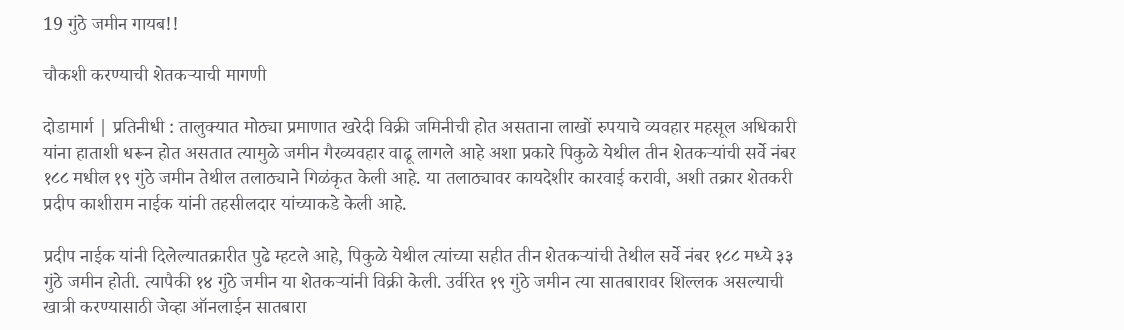19 गुंठे जमीन गायब!!

चौकशी करण्याची शेतकऱ्याची मागणी

दोडामार्ग | प्रतिनीधी : तालुक्यात मोठ्या प्रमाणात खरेदी विक्री जमिनीची होत असताना लाखों रुपयाचे व्यवहार महसूल अधिकारी यांना हाताशी धरून होत असतात त्यामुळे जमीन गैरव्यवहार वाढू लागले आहे अशा प्रकारे पिकुळे येथील तीन शेतकऱ्यांची सर्वे नंबर १८८ मधील १९ गुंठे जमीन तेथील तलाठ्याने गिळंकृत केली आहे. या तलाठ्यावर कायदेशीर कारवाई करावी, अशी तक्रार शेतकरी प्रदीप काशीराम नाईक यांनी तहसीलदार यांच्याकडे केली आहे.

प्रदीप नाईक यांनी दिलेल्यातक्रारीत पुढे म्हटले आहे, पिकुळे येथील त्यांच्या सहीत तीन शेतकऱ्यांची तेथील सर्वे नंबर १८८ मध्ये ३३ गुंठे जमीन होती. त्यापैकी १४ गुंठे जमीन या शेतकऱ्यांनी विक्री केली. उर्वरित १९ गुंठे जमीन त्या सातबारावर शिल्लक असल्याची खात्री करण्यासाठी जेव्हा ऑनलाईन सातबारा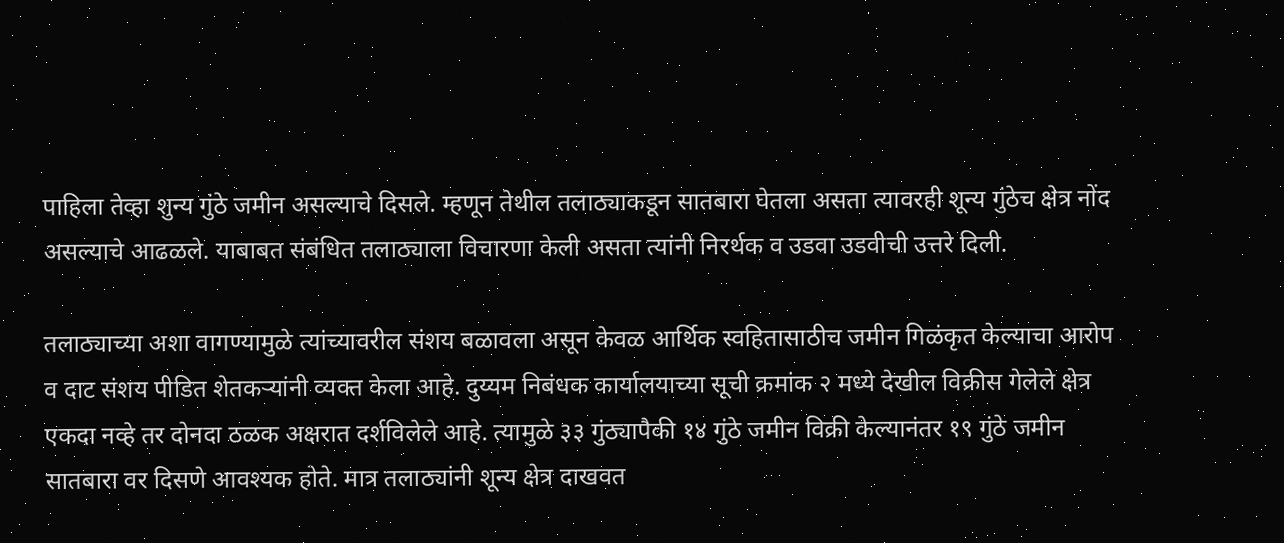पाहिला तेव्हा शुन्य गुंठे जमीन असल्याचे दिसले. म्हणून तेथील तलाठ्याकडून सातबारा घेतला असता त्यावरही शून्य गुंठेच क्षेत्र नोंद असल्याचे आढळले. याबाबत संबंधित तलाठ्याला विचारणा केली असता त्यांनी निरर्थक व उडवा उडवीची उत्तरे दिली.

तलाठ्याच्या अशा वागण्यामुळे त्यांच्यावरील संशय बळावला असून केवळ आर्थिक स्वहितासाठीच जमीन गिळंकृत केल्याचा आरोप व दाट संशय पीडित शेतकऱ्यांनी व्यक्त केला आहे. दुय्यम निबंधक कार्यालयाच्या सूची क्रमांक २ मध्ये देखील विक्रीस गेलेले क्षेत्र एकदा नव्हे तर दोनदा ठळक अक्षरात दर्शविलेले आहे. त्यामुळे ३३ गुंठ्यापैकी १४ गुंठे जमीन विक्री केल्यानंतर १९ गुंठे जमीन सातबारा वर दिसणे आवश्यक होते. मात्र तलाठ्यांनी शून्य क्षेत्र दाखवत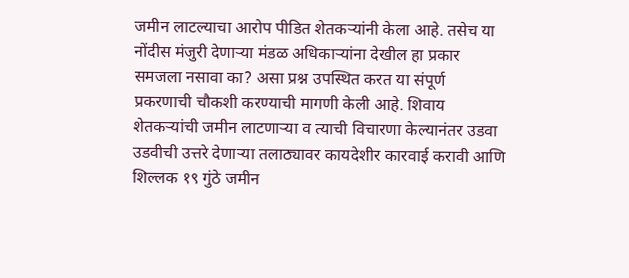जमीन लाटल्याचा आरोप पीडित शेतकऱ्यांनी केला आहे. तसेच या नोंदीस मंजुरी देणाऱ्या मंडळ अधिकाऱ्यांना देखील हा प्रकार समजला नसावा का? असा प्रश्न उपस्थित करत या संपूर्ण प्रकरणाची चौकशी करण्याची मागणी केली आहे. शिवाय शेतकऱ्यांची जमीन लाटणाऱ्या व त्याची विचारणा केल्यानंतर उडवा उडवीची उत्तरे देणाऱ्या तलाठ्यावर कायदेशीर कारवाई करावी आणि‌ शिल्लक १९ गुंठे जमीन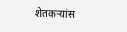शेतकऱ्यांस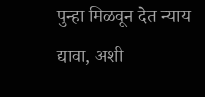पुन्हा मिळवून देत न्याय द्यावा, अशी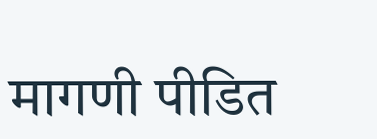मागणी पीडित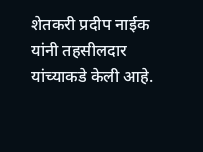शेतकरी प्रदीप नाईक यांनी तहसीलदार यांच्याकडे केली आहे.